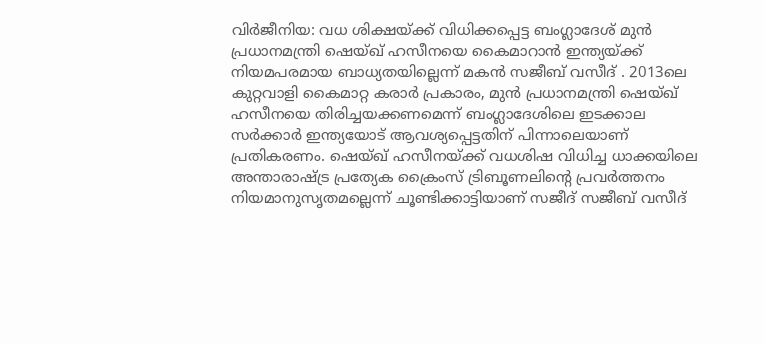വിര്‍ജീനിയ: വധ ശിക്ഷയ്ക്ക് വിധിക്കപ്പെട്ട ബംഗ്ലാദേശ് മുന്‍ പ്രധാനമന്ത്രി ഷെയ്ഖ് ഹസീനയെ കൈമാറാന്‍ ഇന്ത്യയ്ക്ക് നിയമപരമായ ബാധ്യതയില്ലെന്ന് മകന്‍ സജീബ് വസീദ് . 2013ലെ കുറ്റവാളി കൈമാറ്റ കരാര്‍ പ്രകാരം, മുന്‍ പ്രധാനമന്ത്രി ഷെയ്ഖ് ഹസീനയെ തിരിച്ചയക്കണമെന്ന് ബംഗ്ലാദേശിലെ ഇടക്കാല സര്‍ക്കാര്‍ ഇന്ത്യയോട് ആവശ്യപ്പെട്ടതിന് പിന്നാലെയാണ് പ്രതികരണം. ഷെയ്ഖ് ഹസീനയ്ക്ക് വധശിഷ വിധിച്ച ധാക്കയിലെ അന്താരാഷ്ട്ര പ്രത്യേക ക്രൈംസ് ട്രിബൂണലിന്റെ പ്രവര്‍ത്തനം നിയമാനുസൃതമല്ലെന്ന് ചൂണ്ടിക്കാട്ടിയാണ് സജീദ് സജീബ് വസീദ്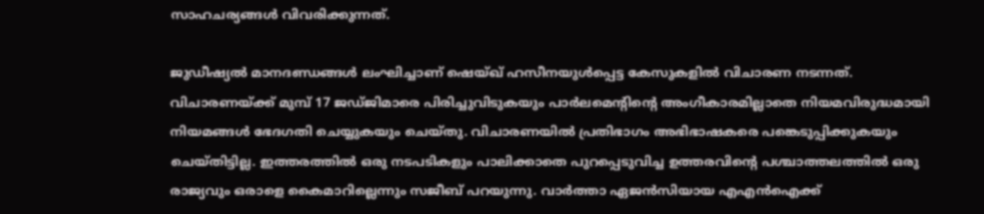സാഹചര്യങ്ങള്‍ വിവരിക്കുന്നത്.

ജുഡീഷ്യല്‍ മാനദണ്ഡങ്ങള്‍ ലംഘിച്ചാണ് ഷെയ്ഖ് ഹസീനയുള്‍പ്പെട്ട കേസുകളില്‍ വിചാരണ നടന്നത്. വിചാരണയ്ക്ക് മുമ്പ് 17 ജഡ്ജിമാരെ പിരിച്ചുവിടുകയും പാര്‍ലമെന്റിന്റെ അംഗീകാരമില്ലാതെ നിയമവിരുദ്ധമായി നിയമങ്ങള്‍ ഭേദഗതി ചെയ്യുകയും ചെയ്തു. വിചാരണയില്‍ പ്രതിഭാഗം അഭിഭാഷകരെ പങ്കെടുപ്പിക്കുകയും ചെയ്തിട്ടില്ല. ഇത്തരത്തില്‍ ഒരു നടപടികളും പാലിക്കാതെ പുറപ്പെടുവിച്ച ഉത്തരവിന്റെ പശ്ചാത്തലത്തില്‍ ഒരു രാജ്യവും ഒരാളെ കൈമാറില്ലെന്നും സജീബ് പറയുന്നു. വാര്‍ത്താ ഏജന്‍സിയായ എഎന്‍ഐക്ക്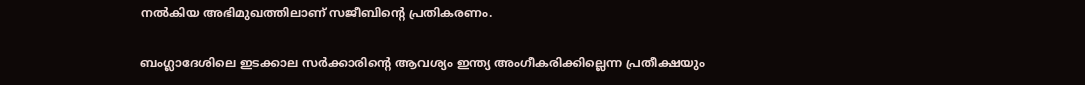നല്‍കിയ അഭിമുഖത്തിലാണ് സജീബിന്റെ പ്രതികരണം.

ബംഗ്ലാദേശിലെ ഇടക്കാല സര്‍ക്കാരിന്റെ ആവശ്യം ഇന്ത്യ അംഗീകരിക്കില്ലെന്ന പ്രതീക്ഷയും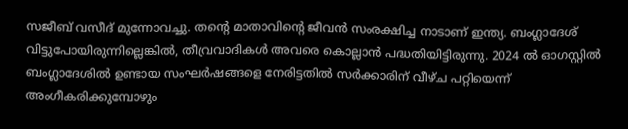സജീബ് വസീദ് മുന്നോവച്ചു. തന്റെ മാതാവിന്റെ ജീവന്‍ സംരക്ഷിച്ച നാടാണ് ഇന്ത്യ. ബംഗ്ലാദേശ് വിട്ടുപോയിരുന്നില്ലെങ്കില്‍, തീവ്രവാദികള്‍ അവരെ കൊല്ലാന്‍ പദ്ധതിയിട്ടിരുന്നു. 2024 ല്‍ ഓഗസ്റ്റില്‍ ബംഗ്ലാദേശില്‍ ഉണ്ടായ സംഘര്‍ഷങ്ങളെ നേരിട്ടതില്‍ സര്‍ക്കാരിന് വീഴ്ച പറ്റിയെന്ന് അംഗീകരിക്കുമ്പോഴും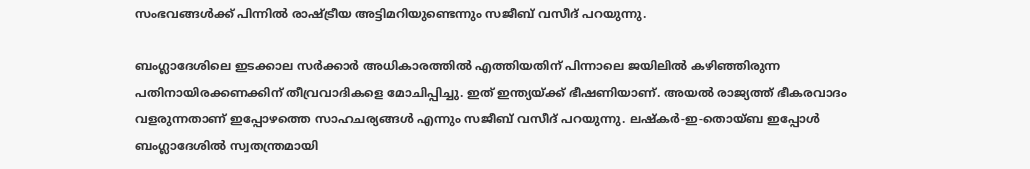സംഭവങ്ങള്‍ക്ക് പിന്നില്‍ രാഷ്ട്രീയ അട്ടിമറിയുണ്ടെന്നും സജീബ് വസീദ് പറയുന്നു.

ബംഗ്ലാദേശിലെ ഇടക്കാല സര്‍ക്കാര്‍ അധികാരത്തില്‍ എത്തിയതിന് പിന്നാലെ ജയിലില്‍ കഴിഞ്ഞിരുന്ന പതിനായിരക്കണക്കിന് തീവ്രവാദികളെ മോചിപ്പിച്ചു. ഇത് ഇന്ത്യയ്ക്ക് ഭീഷണിയാണ്. അയല്‍ രാജ്യത്ത് ഭീകരവാദം വളരുന്നതാണ് ഇപ്പോഴത്തെ സാഹചര്യങ്ങള്‍ എന്നും സജീബ് വസീദ് പറയുന്നു. ലഷ്‌കര്‍-ഇ-തൊയ്ബ ഇപ്പോള്‍ ബംഗ്ലാദേശില്‍ സ്വതന്ത്രമായി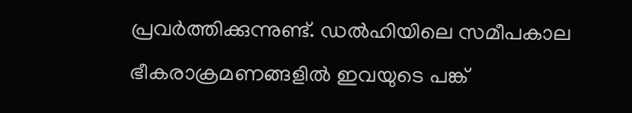പ്രവര്‍ത്തിക്കുന്നുണ്ട്. ഡല്‍ഹിയിലെ സമീപകാല ഭീകരാക്രമണങ്ങളില്‍ ഇവയുടെ പങ്ക്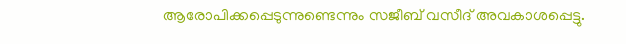ആരോപിക്കപ്പെടുന്നുണ്ടെന്നും സജീബ് വസീദ് അവകാശപ്പെട്ടു.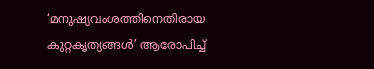‘മനുഷ്യവംശത്തിനെതിരായ കുറ്റകൃത്യങ്ങള്‍’ ആരോപിച്ച്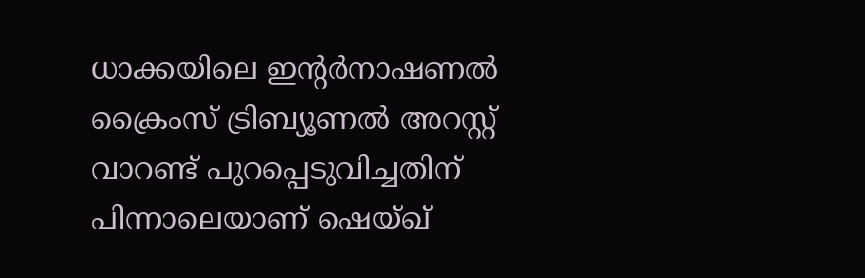ധാക്കയിലെ ഇന്റര്‍നാഷണല്‍ ക്രൈംസ് ട്രിബ്യൂണല്‍ അറസ്റ്റ് വാറണ്ട് പുറപ്പെടുവിച്ചതിന് പിന്നാലെയാണ് ഷെയ്ഖ്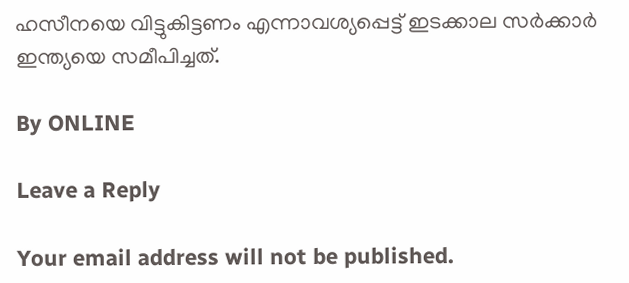ഹസീനയെ വിട്ടുകിട്ടണം എന്നാവശ്യപ്പെട്ട് ഇടക്കാല സര്‍ക്കാര്‍ ഇന്ത്യയെ സമീപിച്ചത്.

By ONLINE

Leave a Reply

Your email address will not be published.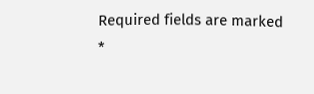Required fields are marked *